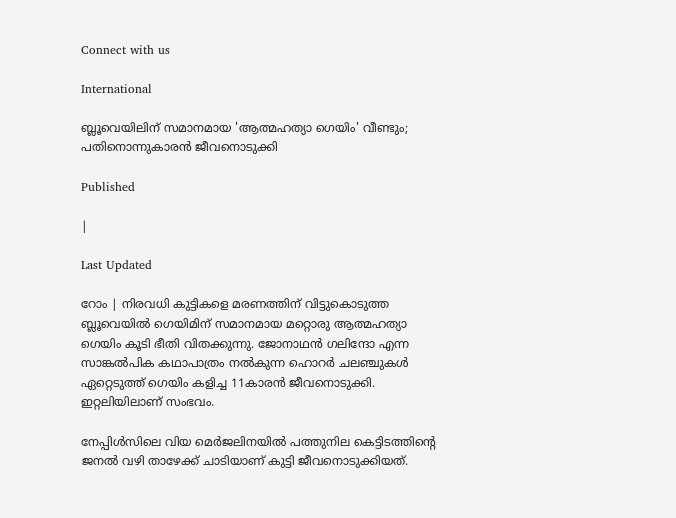Connect with us

International

ബ്ലൂവെയിലിന് സമാനമായ 'ആത്മഹത്യാ ഗെയിം' വീണ്ടും; പതിനൊന്നുകാരന്‍ ജീവനൊടുക്കി

Published

|

Last Updated

റോം | നിരവധി കുട്ടികളെ മരണത്തിന് വിട്ടുകൊടുത്ത ബ്ലൂവെയില്‍ ഗെയിമിന് സമാനമായ മറ്റൊരു ആത്മഹത്യാ ഗെയിം കൂടി ഭീതി വിതക്കുന്നു. ജോനാഥന്‍ ഗലിന്ദോ എന്ന സാങ്കല്‍പിക കഥാപാത്രം നല്‍കുന്ന ഹൊറര്‍ ചലഞ്ചുകള്‍ ഏറ്റെടുത്ത് ഗെയിം കളിച്ച 11കാരന്‍ ജീവനൊടുക്കി. ഇറ്റലിയിലാണ് സംഭവം.

നേപ്പിള്‍സിലെ വിയ മെര്‍ജലിനയില്‍ പത്തുനില കെട്ടിടത്തിന്റെ ജനല്‍ വഴി താഴേക്ക് ചാടിയാണ് കുട്ടി ജീവനൊടുക്കിയത്.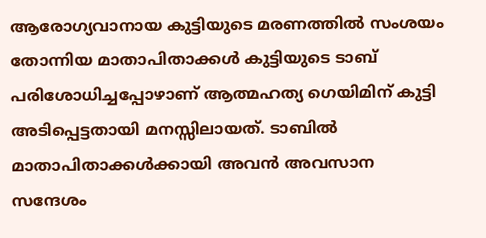ആരോഗ്യവാനായ കുട്ടിയുടെ മരണത്തില്‍ സംശയം തോന്നിയ മാതാപിതാക്കള്‍ കുട്ടിയുടെ ടാബ് പരിശോധിച്ചപ്പോഴാണ് ആത്മഹത്യ ഗെയിമിന് കുട്ടി അടിപ്പെട്ടതായി മനസ്സിലായത്. ടാബില്‍ മാതാപിതാക്കള്‍ക്കായി അവന്‍ അവസാന സന്ദേശം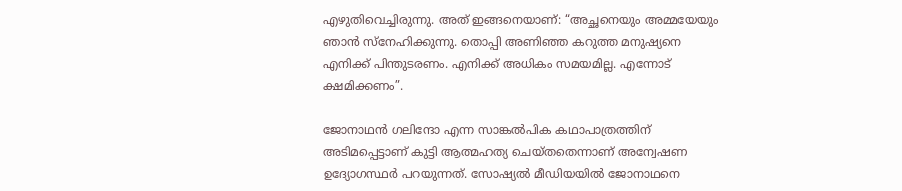എഴുതിവെച്ചിരുന്നു. അത് ഇങ്ങനെയാണ്: “അച്ഛനെയും അമ്മയേയും ഞാന്‍ സ്‌നേഹിക്കുന്നു. തൊപ്പി അണിഞ്ഞ കറുത്ത മനുഷ്യനെ എനിക്ക് പിന്തുടരണം. എനിക്ക് അധികം സമയമില്ല. എന്നോട് ക്ഷമിക്കണം”.

ജോനാഥന്‍ ഗലിന്ദോ എന്ന സാങ്കല്‍പിക കഥാപാത്രത്തിന് അടിമപ്പെട്ടാണ് കുട്ടി ആത്മഹത്യ ചെയ്തതെന്നാണ് അന്വേഷണ ഉദ്യോഗസ്ഥര്‍ പറയുന്നത്. സോഷ്യല്‍ മീഡിയയില്‍ ജോനാഥനെ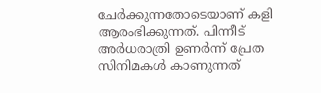ചേര്‍ക്കുന്നതോടെയാണ് കളി ആരംഭിക്കുന്നത്. പിന്നീട് അര്‍ധരാത്രി ഉണര്‍ന്ന് പ്രേത സിനിമകള്‍ കാണുന്നത്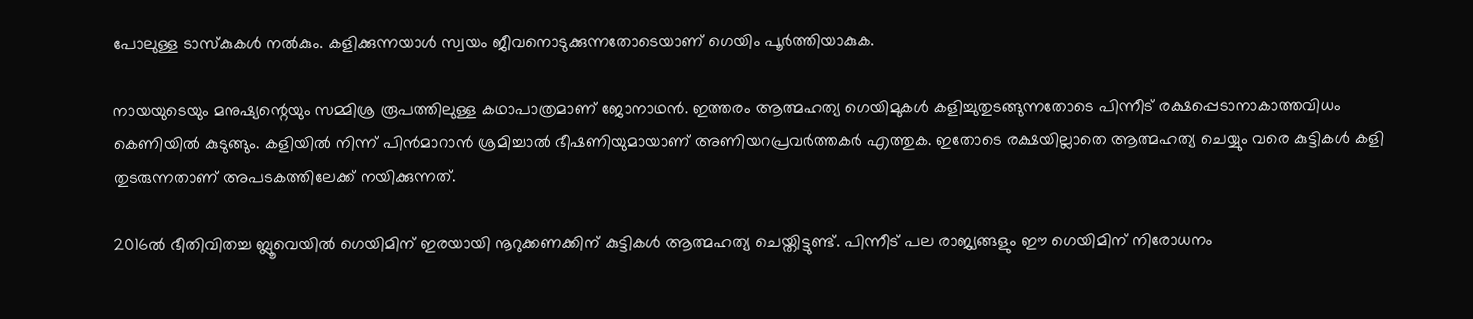പോലുള്ള ടാസ്‌കുകള്‍ നല്‍കും. കളിക്കുന്നയാള്‍ സ്വയം ജീവനൊടുക്കുന്നതോടെയാണ് ഗെയിം പൂര്‍ത്തിയാകുക.

നായയുടെയും മനുഷ്യന്റെയും സമ്മിശ്ര രൂപത്തിലുള്ള കഥാപാത്രമാണ് ജോനാഥന്‍. ഇത്തരം ആത്മഹത്യ ഗെയിമുകള്‍ കളിച്ചുതുടങ്ങുന്നതോടെ പിന്നീട് രക്ഷപ്പെടാനാകാത്തവിധം കെണിയില്‍ കുടുങ്ങും. കളിയില്‍ നിന്ന് പിന്‍മാറാന്‍ ശ്രമിച്ചാല്‍ ഭീഷണിയുമായാണ് അണിയറപ്രവര്‍ത്തകര്‍ എത്തുക. ഇതോടെ രക്ഷയില്ലാതെ ആത്മഹത്യ ചെയ്യും വരെ കുട്ടികള്‍ കളി തുടരുന്നതാണ് അപടകത്തിലേക്ക് നയിക്കുന്നത്.

2016ല്‍ ഭീതിവിതച്ച ബ്ലൂവെയില്‍ ഗെയിമിന് ഇരയായി നൂറുക്കണക്കിന് കുട്ടികള്‍ ആത്മഹത്യ ചെയ്തിട്ടുണ്ട്. പിന്നീട് പല രാജ്യങ്ങളും ഈ ഗെയിമിന് നിരോധനം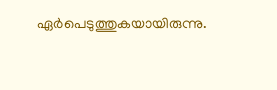ഏര്‍പെടുത്തുകയായിരുന്നു.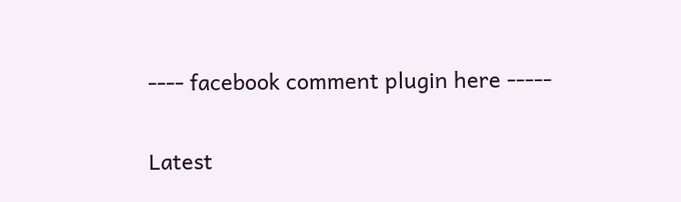---- facebook comment plugin here -----

Latest